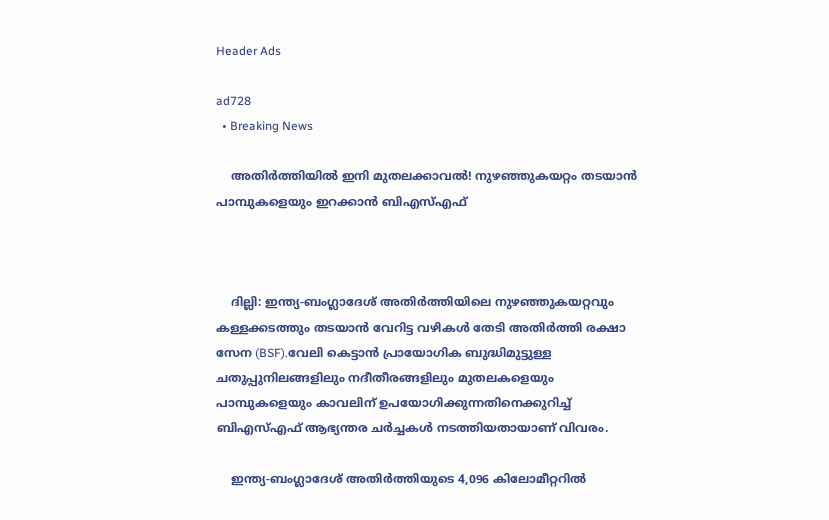Header Ads

ad728
  • Breaking News

    അതിര്‍ത്തിയില്‍ ഇനി മുതലക്കാവല്‍! നുഴഞ്ഞുകയറ്റം തടയാൻ പാമ്പുകളെയും ഇറക്കാൻ ബിഎസ്‌എഫ്



    ദില്ലി: ഇന്ത്യ-ബംഗ്ലാദേശ് അതിർത്തിയിലെ നുഴഞ്ഞുകയറ്റവും കള്ളക്കടത്തും തടയാൻ വേറിട്ട വഴികള്‍ തേടി അതിർത്തി രക്ഷാ സേന (BSF).വേലി കെട്ടാൻ പ്രായോഗിക ബുദ്ധിമുട്ടുള്ള ചതുപ്പുനിലങ്ങളിലും നദീതീരങ്ങളിലും മുതലകളെയും പാമ്പുകളെയും കാവലിന് ഉപയോഗിക്കുന്നതിനെക്കുറിച്ച്‌ ബിഎസ്‌എഫ് ആഭ്യന്തര ചർച്ചകള്‍ നടത്തിയതായാണ് വിവരം.

    ഇന്ത്യ-ബംഗ്ലാദേശ് അതിർത്തിയുടെ 4,096 കിലോമീറ്ററില്‍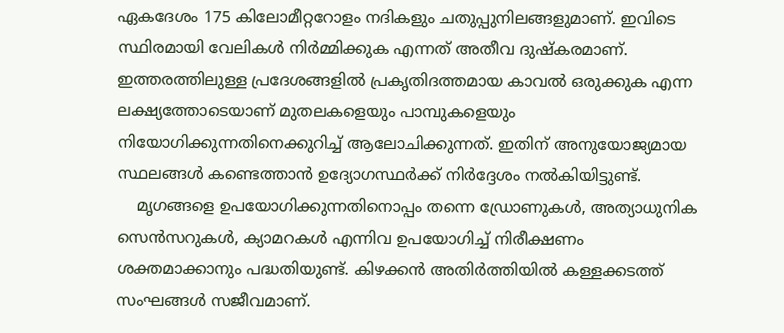ഏകദേശം 175 കിലോമീറ്ററോളം നദികളും ചതുപ്പുനിലങ്ങളുമാണ്. ഇവിടെ സ്ഥിരമായി വേലികള്‍ നിർമ്മിക്കുക എന്നത് അതീവ ദുഷ്കരമാണ്. ഇത്തരത്തിലുള്ള പ്രദേശങ്ങളില്‍ പ്രകൃതിദത്തമായ കാവല്‍ ഒരുക്കുക എന്ന ലക്ഷ്യത്തോടെയാണ് മുതലകളെയും പാമ്പുകളെയും നിയോഗിക്കുന്നതിനെക്കുറിച്ച്‌ ആലോചിക്കുന്നത്. ഇതിന് അനുയോജ്യമായ സ്ഥലങ്ങള്‍ കണ്ടെത്താൻ ഉദ്യോഗസ്ഥർക്ക് നിർദ്ദേശം നല്‍കിയിട്ടുണ്ട്.
    മൃഗങ്ങളെ ഉപയോഗിക്കുന്നതിനൊപ്പം തന്നെ ഡ്രോണുകള്‍, അത്യാധുനിക സെൻസറുകള്‍, ക്യാമറകള്‍ എന്നിവ ഉപയോഗിച്ച്‌ നിരീക്ഷണം ശക്തമാക്കാനും പദ്ധതിയുണ്ട്. കിഴക്കൻ അതിർത്തിയില്‍ കള്ളക്കടത്ത് സംഘങ്ങള്‍ സജീവമാണ്.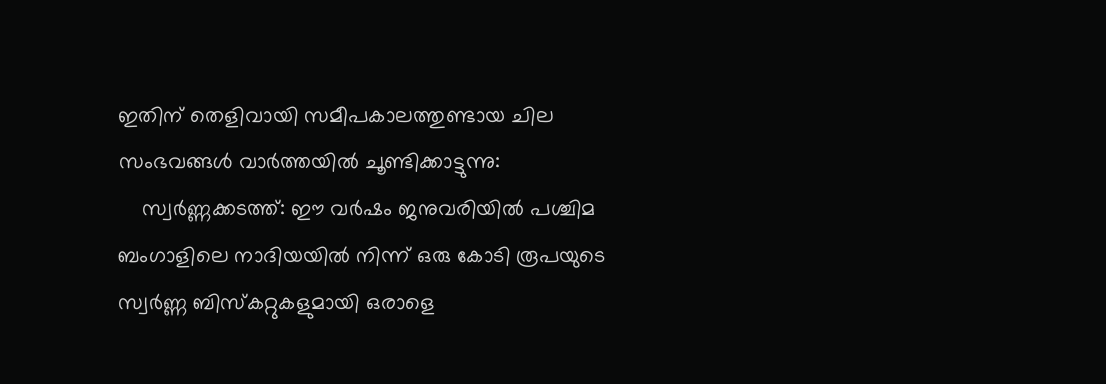ഇതിന് തെളിവായി സമീപകാലത്തുണ്ടായ ചില സംഭവങ്ങള്‍ വാർത്തയില്‍ ചൂണ്ടിക്കാട്ടുന്നു:
    സ്വർണ്ണക്കടത്ത്: ഈ വർഷം ജനുവരിയില്‍ പശ്ചിമ ബംഗാളിലെ നാദിയയില്‍ നിന്ന് ഒരു കോടി രൂപയുടെ സ്വർണ്ണ ബിസ്കറ്റുകളുമായി ഒരാളെ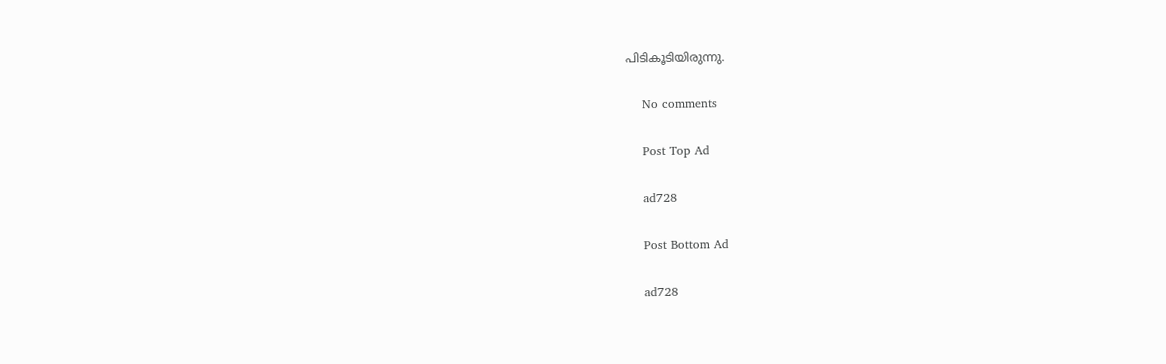പിടികൂടിയിരുന്നു.

    No comments

    Post Top Ad

    ad728

    Post Bottom Ad

    ad728